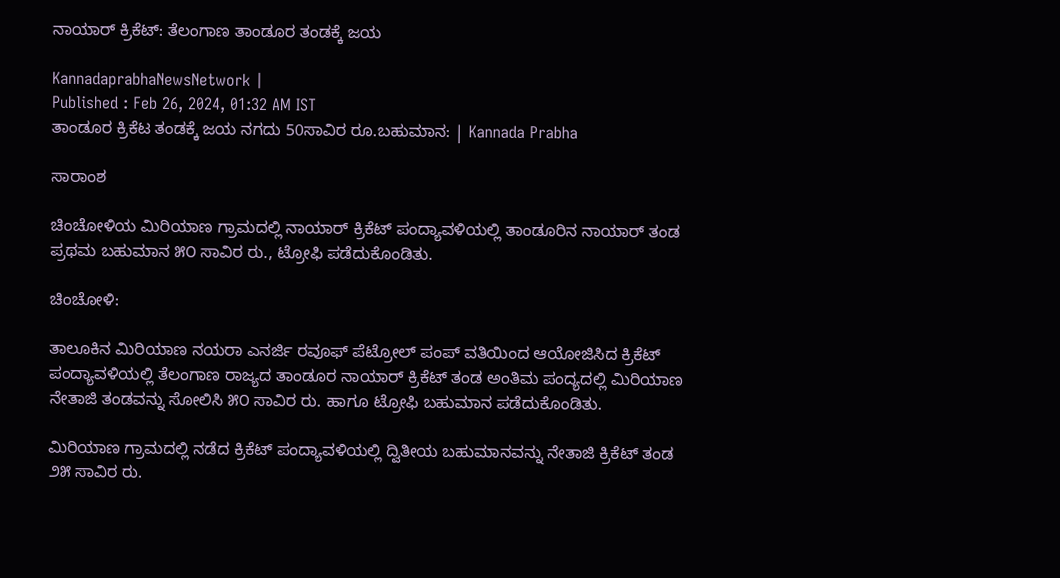ನಾಯಾರ್‌ ಕ್ರಿಕೆಟ್‌: ತೆಲಂಗಾಣ ತಾಂಡೂರ ತಂಡಕ್ಕೆ ಜಯ

KannadaprabhaNewsNetwork |
Published : Feb 26, 2024, 01:32 AM IST
ತಾಂಡೂರ ಕ್ರಿಕೆಟ ತಂಡಕ್ಕೆ ಜಯ ನಗದು 50ಸಾವಿರ ರೂ.ಬಹುಮಾನ: | Kannada Prabha

ಸಾರಾಂಶ

ಚಿಂಚೋಳಿಯ ಮಿರಿಯಾಣ ಗ್ರಾಮದಲ್ಲಿ ನಾಯಾರ್ ಕ್ರಿಕೆಟ್‌ ಪಂದ್ಯಾವಳಿಯಲ್ಲಿ ತಾಂಡೂರಿನ ನಾಯಾರ್‌ ತಂಡ ಪ್ರಥಮ ಬಹುಮಾನ ೫೦ ಸಾವಿರ ರು., ಟ್ರೋಫಿ ಪಡೆದುಕೊಂಡಿತು.

ಚಿಂಚೋಳಿ:

ತಾಲೂಕಿನ ಮಿರಿಯಾಣ ನಯರಾ ಎನರ್ಜಿ ರವೂಫ್ ಪೆಟ್ರೋಲ್ ಪಂಪ್‌ ವತಿಯಿಂದ ಆಯೋಜಿಸಿದ ಕ್ರಿಕೆಟ್‌ ಪಂದ್ಯಾವಳಿಯಲ್ಲಿ ತೆಲಂಗಾಣ ರಾಜ್ಯದ ತಾಂಡೂರ ನಾಯಾರ್ ಕ್ರಿಕೆಟ್‌ ತಂಡ ಅಂತಿಮ ಪಂದ್ಯದಲ್ಲಿ ಮಿರಿಯಾಣ ನೇತಾಜಿ ತಂಡವನ್ನು ಸೋಲಿಸಿ ೫೦ ಸಾವಿರ ರು. ಹಾಗೂ ಟ್ರೋಫಿ ಬಹುಮಾನ ಪಡೆದುಕೊಂಡಿತು.

ಮಿರಿಯಾಣ ಗ್ರಾಮದಲ್ಲಿ ನಡೆದ ಕ್ರಿಕೆಟ್‌ ಪಂದ್ಯಾವಳಿಯಲ್ಲಿ ದ್ವಿತೀಯ ಬಹುಮಾನವನ್ನು ನೇತಾಜಿ ಕ್ರಿಕೆಟ್‌ ತಂಡ ೨೫ ಸಾವಿರ ರು.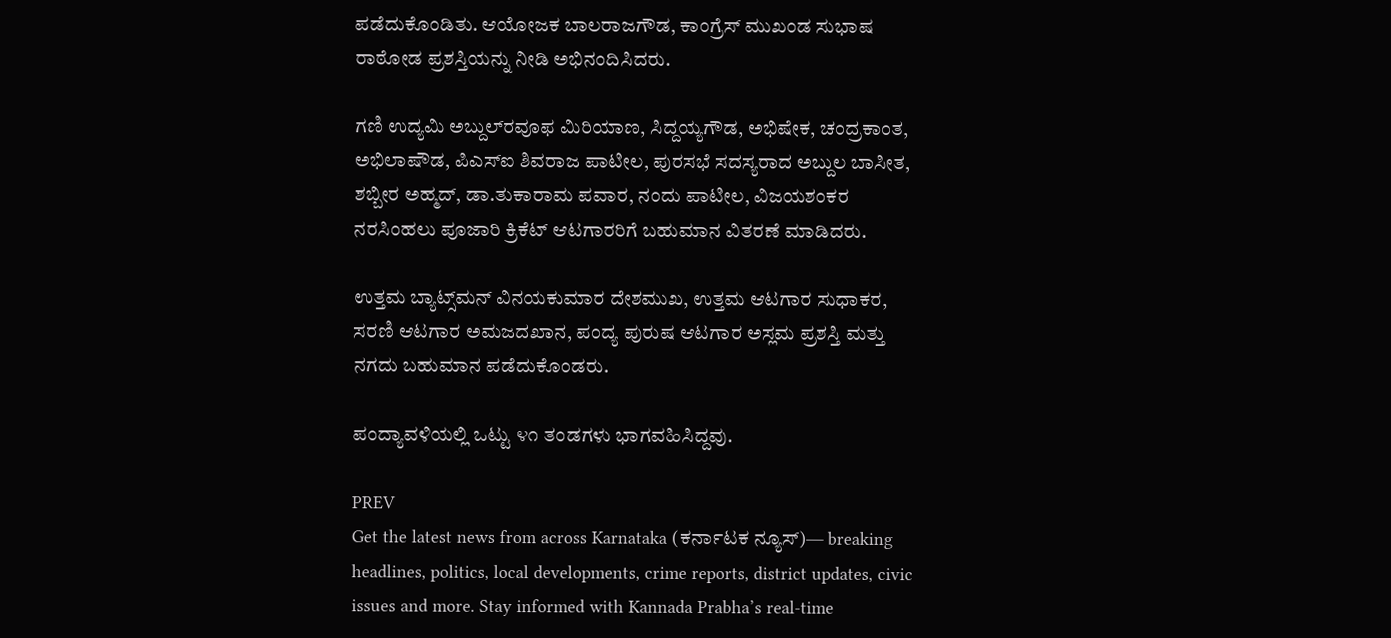ಪಡೆದುಕೊಂಡಿತು. ಆಯೋಜಕ ಬಾಲರಾಜಗೌಡ, ಕಾಂಗ್ರೆಸ್‌ ಮುಖಂಡ ಸುಭಾಷ ರಾಠೋಡ ಪ್ರಶಸ್ತಿಯನ್ನು ನೀಡಿ ಅಭಿನಂದಿಸಿದರು.

ಗಣಿ ಉದ್ಯಮಿ ಅಬ್ದುಲ್‌ರವೂಫ ಮಿರಿಯಾಣ, ಸಿದ್ದಯ್ಯಗೌಡ, ಅಭಿಷೇಕ, ಚಂದ್ರಕಾಂತ, ಅಭಿಲಾಷೌಡ, ಪಿಎಸ್ಐ ಶಿವರಾಜ ಪಾಟೀಲ, ಪುರಸಭೆ ಸದಸ್ಯರಾದ ಅಬ್ದುಲ ಬಾಸೀತ, ಶಬ್ಬೀರ ಅಹ್ಮದ್‌, ಡಾ.ತುಕಾರಾಮ ಪವಾರ, ನಂದು ಪಾಟೀಲ, ವಿಜಯಶಂಕರ ನರಸಿಂಹಲು ಪೂಜಾರಿ ಕ್ರಿಕೆಟ್‌ ಆಟಗಾರರಿಗೆ ಬಹುಮಾನ ವಿತರಣೆ ಮಾಡಿದರು.

ಉತ್ತಮ ಬ್ಯಾಟ್ಸ್‌ಮನ್‌ ವಿನಯಕುಮಾರ ದೇಶಮುಖ, ಉತ್ತಮ ಆಟಗಾರ ಸುಧಾಕರ, ಸರಣಿ ಆಟಗಾರ ಅಮಜದಖಾನ, ಪಂದ್ಯ ಪುರುಷ ಆಟಗಾರ ಅಸ್ಲಮ ಪ್ರಶಸ್ತಿ ಮತ್ತು ನಗದು ಬಹುಮಾನ ಪಡೆದುಕೊಂಡರು.

ಪಂದ್ಯಾವಳಿಯಲ್ಲಿ ಒಟ್ಟು ೪೧ ತಂಡಗಳು ಭಾಗವಹಿಸಿದ್ದವು.

PREV
Get the latest news from across Karnataka (ಕರ್ನಾಟಕ ನ್ಯೂಸ್)— breaking headlines, politics, local developments, crime reports, district updates, civic issues and more. Stay informed with Kannada Prabha’s real‑time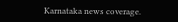Karnataka news coverage.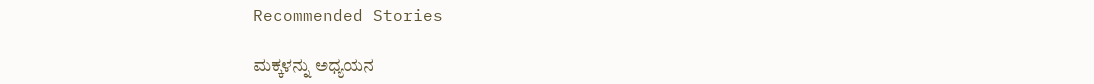Recommended Stories

ಮಕ್ಕಳನ್ನು ಅಧ್ಯಯನ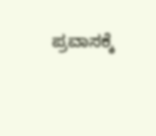ಪ್ರವಾಸಕ್ಕೆ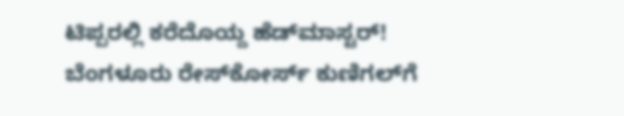ಟಿಪ್ಪರಲ್ಲಿ ಕರೆದೊಯ್ದ ಹೆಡ್‌ಮಾಸ್ಟರ್‌!
ಬೆಂಗಳೂರು ರೇಸ್‌ಕೋರ್ಸ್‌ ಕುಣಿಗಲ್‌ಗೆ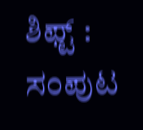ಶಿಫ್ಟ್‌ : ಸಂಪುಟ